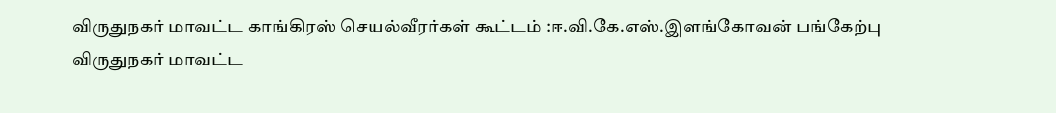விருதுநகர் மாவட்ட காங்கிரஸ் செயல்வீரர்கள் கூட்டம் :ஈ.வி.கே.எஸ்.இளங்கோவன் பங்கேற்பு
விருதுநகர் மாவட்ட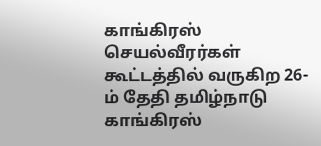காங்கிரஸ் செயல்வீரர்கள் கூட்டத்தில் வருகிற 26-ம் தேதி தமிழ்நாடு காங்கிரஸ்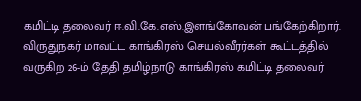கமிட்டி தலைவர் ஈ.வி.கே.எஸ்.இளங்கோவன் பங்கேற்கிறார்.
விருதுநகர் மாவட்ட காங்கிரஸ் செயல்வீரர்கள் கூட்டத்தில் வருகிற 26-ம் தேதி தமிழ்நாடு காங்கிரஸ் கமிட்டி தலைவர்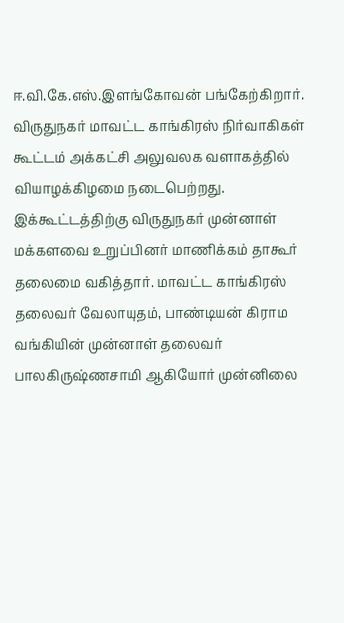ஈ.வி.கே.எஸ்.இளங்கோவன் பங்கேற்கிறார்.
விருதுநகர் மாவட்ட காங்கிரஸ் நிர்வாகிகள் கூட்டம் அக்கட்சி அலுவலக வளாகத்தில் வியாழக்கிழமை நடைபெற்றது. இக்கூட்டத்திற்கு விருதுநகர் முன்னாள் மக்களவை உறுப்பினர் மாணிக்கம் தாகூர் தலைமை வகித்தார். மாவட்ட காங்கிரஸ் தலைவர் வேலாயுதம், பாண்டியன் கிராம வங்கியின் முன்னாள் தலைவர் பாலகிருஷ்ணசாமி ஆகியோர் முன்னிலை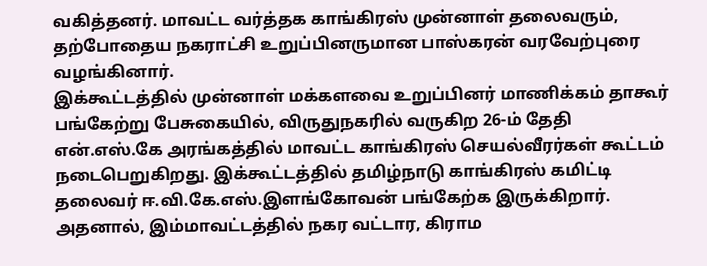வகித்தனர். மாவட்ட வர்த்தக காங்கிரஸ் முன்னாள் தலைவரும், தற்போதைய நகராட்சி உறுப்பினருமான பாஸ்கரன் வரவேற்புரை வழங்கினார்.
இக்கூட்டத்தில் முன்னாள் மக்களவை உறுப்பினர் மாணிக்கம் தாகூர் பங்கேற்று பேசுகையில், விருதுநகரில் வருகிற 26-ம் தேதி என்.எஸ்.கே அரங்கத்தில் மாவட்ட காங்கிரஸ் செயல்வீரர்கள் கூட்டம் நடைபெறுகிறது. இக்கூட்டத்தில் தமிழ்நாடு காங்கிரஸ் கமிட்டி தலைவர் ஈ.வி.கே.எஸ்.இளங்கோவன் பங்கேற்க இருக்கிறார். அதனால், இம்மாவட்டத்தில் நகர வட்டார, கிராம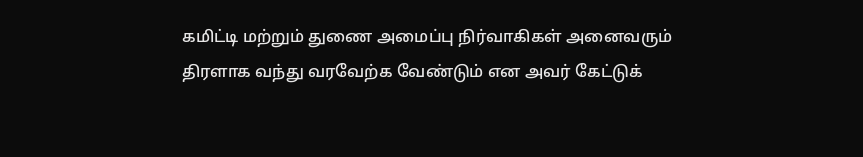கமிட்டி மற்றும் துணை அமைப்பு நிர்வாகிகள் அனைவரும் திரளாக வந்து வரவேற்க வேண்டும் என அவர் கேட்டுக்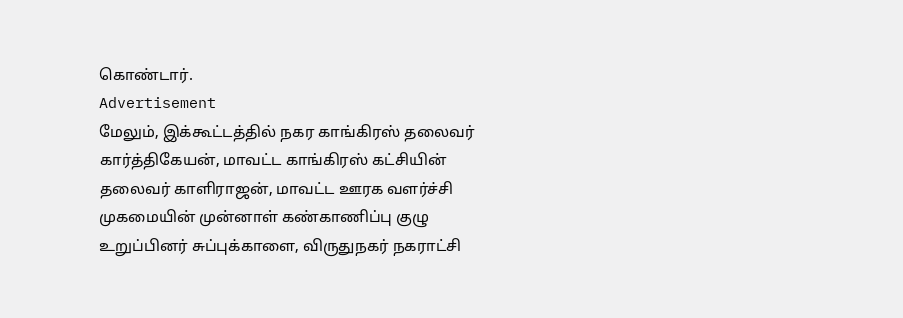கொண்டார்.
Advertisement
மேலும், இக்கூட்டத்தில் நகர காங்கிரஸ் தலைவர் கார்த்திகேயன், மாவட்ட காங்கிரஸ் கட்சியின் தலைவர் காளிராஜன், மாவட்ட ஊரக வளர்ச்சி முகமையின் முன்னாள் கண்காணிப்பு குழு உறுப்பினர் சுப்புக்காளை, விருதுநகர் நகராட்சி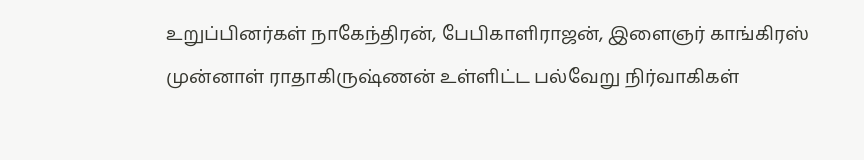உறுப்பினர்கள் நாகேந்திரன், பேபிகாளிராஜன், இளைஞர் காங்கிரஸ் முன்னாள் ராதாகிருஷ்ணன் உள்ளிட்ட பல்வேறு நிர்வாகிகள்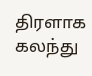திரளாக கலந்து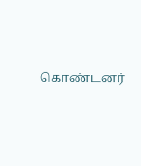கொண்டனர்